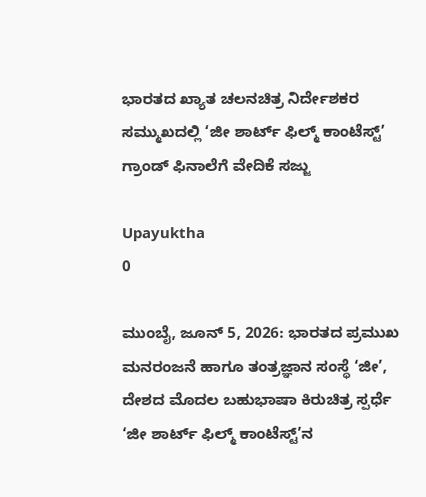ಭಾರತದ ಖ್ಯಾತ ಚಲನಚಿತ್ರ ನಿರ್ದೇಶಕರ ಸಮ್ಮುಖದಲ್ಲಿ ‘ಜೀ ಶಾರ್ಟ್ ಫಿಲ್ಮ್ ಕಾಂಟೆಸ್ಟ್’ ಗ್ರಾಂಡ್ ಫಿನಾಲೆಗೆ ವೇದಿಕೆ ಸಜ್ಜು

Upayuktha
0

ಮುಂಬೈ, ಜೂನ್ 5, 2026: ಭಾರತದ ಪ್ರಮುಖ ಮನರಂಜನೆ ಹಾಗೂ ತಂತ್ರಜ್ಞಾನ ಸಂಸ್ಥೆ ‘ಜೀ’, ದೇಶದ ಮೊದಲ ಬಹುಭಾಷಾ ಕಿರುಚಿತ್ರ ಸ್ಪರ್ಧೆ ‘ಜೀ ಶಾರ್ಟ್ ಫಿಲ್ಮ್ ಕಾಂಟೆಸ್ಟ್’ನ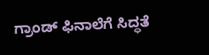ಗ್ರಾಂಡ್ ಫಿನಾಲೆಗೆ ಸಿದ್ಧತೆ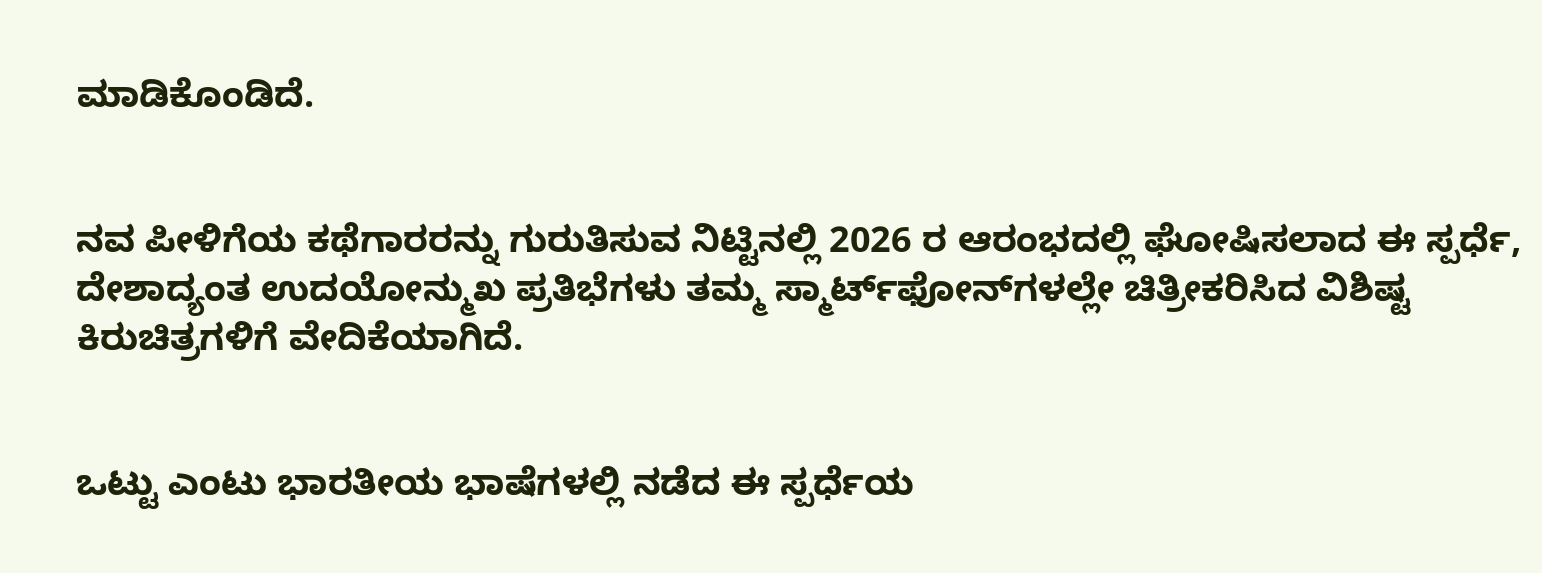ಮಾಡಿಕೊಂಡಿದೆ.


ನವ ಪೀಳಿಗೆಯ ಕಥೆಗಾರರನ್ನು ಗುರುತಿಸುವ ನಿಟ್ಟಿನಲ್ಲಿ 2026 ರ ಆರಂಭದಲ್ಲಿ ಘೋಷಿಸಲಾದ ಈ ಸ್ಪರ್ಧೆ, ದೇಶಾದ್ಯಂತ ಉದಯೋನ್ಮುಖ ಪ್ರತಿಭೆಗಳು ತಮ್ಮ ಸ್ಮಾರ್ಟ್‌ಫೋನ್‌ಗಳಲ್ಲೇ ಚಿತ್ರೀಕರಿಸಿದ ವಿಶಿಷ್ಟ ಕಿರುಚಿತ್ರಗಳಿಗೆ ವೇದಿಕೆಯಾಗಿದೆ.


ಒಟ್ಟು ಎಂಟು ಭಾರತೀಯ ಭಾಷೆಗಳಲ್ಲಿ ನಡೆದ ಈ ಸ್ಪರ್ಧೆಯ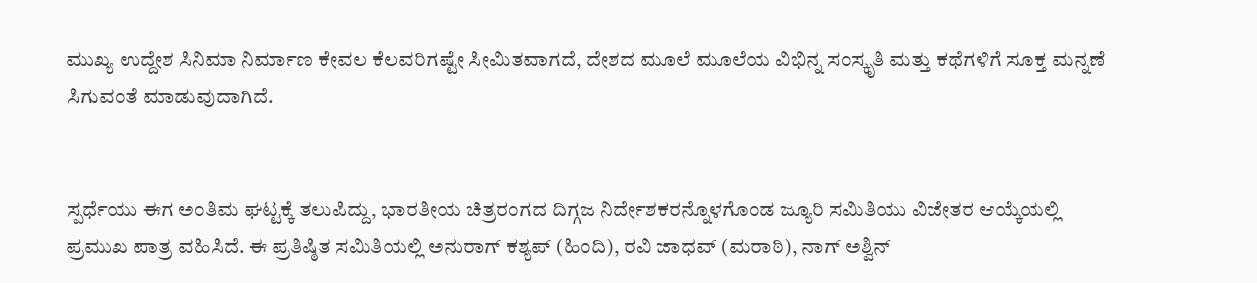ಮುಖ್ಯ ಉದ್ದೇಶ ಸಿನಿಮಾ ನಿರ್ಮಾಣ ಕೇವಲ ಕೆಲವರಿಗಷ್ಟೇ ಸೀಮಿತವಾಗದೆ, ದೇಶದ ಮೂಲೆ ಮೂಲೆಯ ವಿಭಿನ್ನ ಸಂಸ್ಕೃತಿ ಮತ್ತು ಕಥೆಗಳಿಗೆ ಸೂಕ್ತ ಮನ್ನಣೆ ಸಿಗುವಂತೆ ಮಾಡುವುದಾಗಿದೆ.


ಸ್ಪರ್ಧೆಯು ಈಗ ಅಂತಿಮ ಘಟ್ಟಕ್ಕೆ ತಲುಪಿದ್ದು, ಭಾರತೀಯ ಚಿತ್ರರಂಗದ ದಿಗ್ಗಜ ನಿರ್ದೇಶಕರನ್ನೊಳಗೊಂಡ ಜ್ಯೂರಿ ಸಮಿತಿಯು ವಿಜೇತರ ಆಯ್ಕೆಯಲ್ಲಿ ಪ್ರಮುಖ ಪಾತ್ರ ವಹಿಸಿದೆ. ಈ ಪ್ರತಿಷ್ಠಿತ ಸಮಿತಿಯಲ್ಲಿ ಅನುರಾಗ್ ಕಶ್ಯಪ್ (ಹಿಂದಿ), ರವಿ ಜಾಧವ್ (ಮರಾಠಿ), ನಾಗ್ ಅಶ್ವಿನ್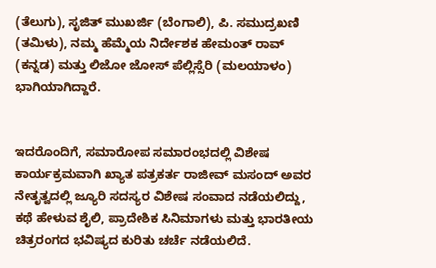(ತೆಲುಗು), ಸೃಜಿತ್ ಮುಖರ್ಜಿ (ಬೆಂಗಾಲಿ), ಪಿ. ಸಮುದ್ರಖಣಿ (ತಮಿಳು), ನಮ್ಮ ಹೆಮ್ಮೆಯ ನಿರ್ದೇಶಕ ಹೇಮಂತ್ ರಾವ್ (ಕನ್ನಡ) ಮತ್ತು ಲಿಜೋ ಜೋಸ್ ಪೆಲ್ಲಿಸ್ಸೆರಿ (ಮಲಯಾಳಂ) ಭಾಗಿಯಾಗಿದ್ದಾರೆ.


ಇದರೊಂದಿಗೆ, ಸಮಾರೋಪ ಸಮಾರಂಭದಲ್ಲಿ ವಿಶೇಷ ಕಾರ್ಯಕ್ರಮವಾಗಿ ಖ್ಯಾತ ಪತ್ರಕರ್ತ ರಾಜೀವ್ ಮಸಂದ್ ಅವರ ನೇತೃತ್ವದಲ್ಲಿ ಜ್ಯೂರಿ ಸದಸ್ಯರ ವಿಶೇಷ ಸಂವಾದ ನಡೆಯಲಿದ್ದು, ಕಥೆ ಹೇಳುವ ಶೈಲಿ, ಪ್ರಾದೇಶಿಕ ಸಿನಿಮಾಗಳು ಮತ್ತು ಭಾರತೀಯ ಚಿತ್ರರಂಗದ ಭವಿಷ್ಯದ ಕುರಿತು ಚರ್ಚೆ ನಡೆಯಲಿದೆ.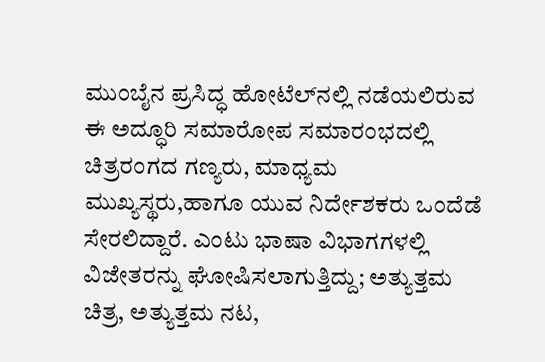ಮುಂಬೈನ ಪ್ರಸಿದ್ಧ ಹೋಟೆಲ್‌ನಲ್ಲಿ ನಡೆಯಲಿರುವ ಈ ಅದ್ಧೂರಿ ಸಮಾರೋಪ ಸಮಾರಂಭದಲ್ಲಿ ಚಿತ್ರರಂಗದ ಗಣ್ಯರು, ಮಾಧ್ಯಮ ಮುಖ್ಯಸ್ಥರು,ಹಾಗೂ ಯುವ ನಿರ್ದೇಶಕರು ಒಂದೆಡೆ ಸೇರಲಿದ್ದಾರೆ. ಎಂಟು ಭಾಷಾ ವಿಭಾಗಗಳಲ್ಲಿ ವಿಜೇತರನ್ನು ಘೋಷಿಸಲಾಗುತ್ತಿದ್ದು; ಅತ್ಯುತ್ತಮ ಚಿತ್ರ, ಅತ್ಯುತ್ತಮ ನಟ,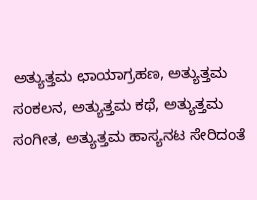ಅತ್ಯುತ್ತಮ ಛಾಯಾಗ್ರಹಣ, ಅತ್ಯುತ್ತಮ ಸಂಕಲನ, ಅತ್ಯುತ್ತಮ ಕಥೆ, ಅತ್ಯುತ್ತಮ ಸಂಗೀತ, ಅತ್ಯುತ್ತಮ ಹಾಸ್ಯನಟ ಸೇರಿದಂತೆ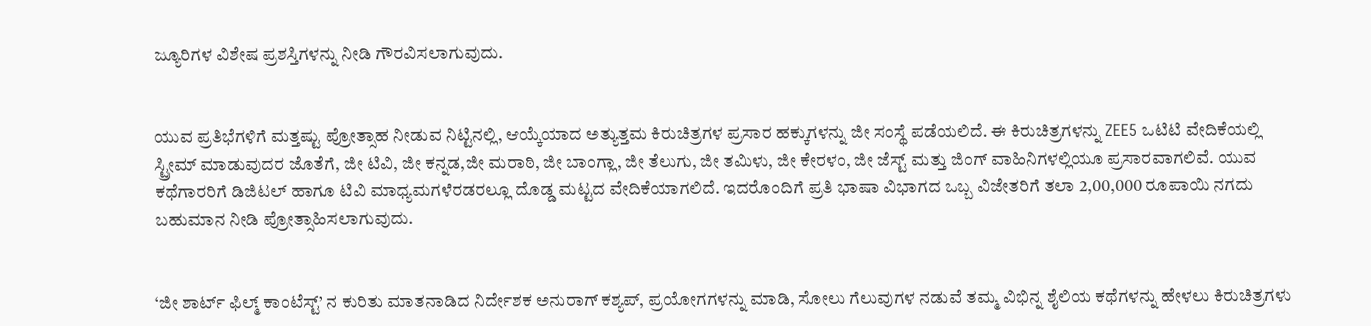ಜ್ಯೂರಿಗಳ ವಿಶೇಷ ಪ್ರಶಸ್ತಿಗಳನ್ನು ನೀಡಿ ಗೌರವಿಸಲಾಗುವುದು.


ಯುವ ಪ್ರತಿಭೆಗಳಿಗೆ ಮತ್ತಷ್ಟು ಪ್ರೋತ್ಸಾಹ ನೀಡುವ ನಿಟ್ಟಿನಲ್ಲಿ, ಆಯ್ಕೆಯಾದ ಅತ್ಯುತ್ತಮ ಕಿರುಚಿತ್ರಗಳ ಪ್ರಸಾರ ಹಕ್ಕುಗಳನ್ನು ಜೀ ಸಂಸ್ಥೆ ಪಡೆಯಲಿದೆ. ಈ ಕಿರುಚಿತ್ರಗಳನ್ನು ZEE5 ಒಟಿಟಿ ವೇದಿಕೆಯಲ್ಲಿ ಸ್ಟ್ರೀಮ್ ಮಾಡುವುದರ ಜೊತೆಗೆ, ಜೀ ಟಿವಿ, ಜೀ ಕನ್ನಡ,ಜೀ ಮರಾಠಿ, ಜೀ ಬಾಂಗ್ಲಾ, ಜೀ ತೆಲುಗು, ಜೀ ತಮಿಳು, ಜೀ ಕೇರಳಂ, ಜೀ ಜೆಸ್ಟ್ ಮತ್ತು ಜಿಂಗ್ ವಾಹಿನಿಗಳಲ್ಲಿಯೂ ಪ್ರಸಾರವಾಗಲಿವೆ. ಯುವ ಕಥೆಗಾರರಿಗೆ ಡಿಜಿಟಲ್ ಹಾಗೂ ಟಿವಿ ಮಾಧ್ಯಮಗಳೆರಡರಲ್ಲೂ ದೊಡ್ಡ ಮಟ್ಟದ ವೇದಿಕೆಯಾಗಲಿದೆ. ಇದರೊಂದಿಗೆ ಪ್ರತಿ ಭಾಷಾ ವಿಭಾಗದ ಒಬ್ಬ ವಿಜೇತರಿಗೆ ತಲಾ 2,00,000 ರೂಪಾಯಿ ನಗದು ಬಹುಮಾನ ನೀಡಿ ಪ್ರೋತ್ಸಾಹಿಸಲಾಗುವುದು.


‘ಜೀ ಶಾರ್ಟ್ ಫಿಲ್ಮ್ ಕಾಂಟೆಸ್ಟ್’ ನ ಕುರಿತು ಮಾತನಾಡಿದ ನಿರ್ದೇಶಕ ಅನುರಾಗ್ ಕಶ್ಯಪ್, ಪ್ರಯೋಗಗಳನ್ನು ಮಾಡಿ, ಸೋಲು ಗೆಲುವುಗಳ ನಡುವೆ ತಮ್ಮ ವಿಭಿನ್ನ ಶೈಲಿಯ ಕಥೆಗಳನ್ನು ಹೇಳಲು ಕಿರುಚಿತ್ರಗಳು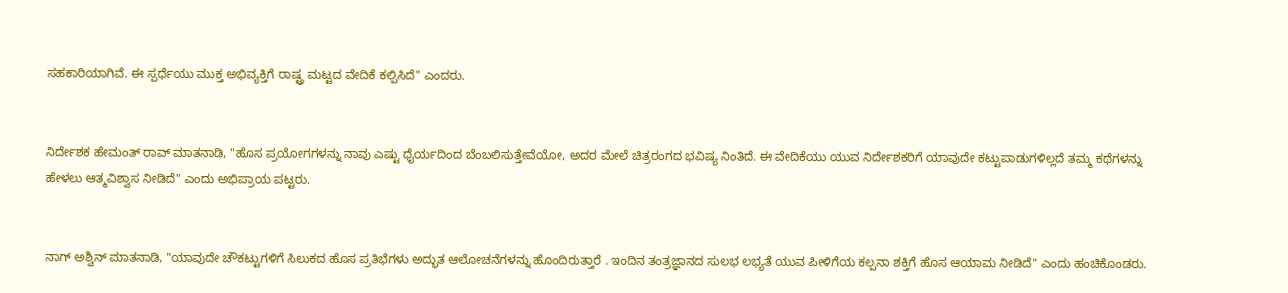ಸಹಕಾರಿಯಾಗಿವೆ. ಈ ಸ್ಪರ್ಧೆಯು ಮುಕ್ತ ಅಭಿವ್ಯಕ್ತಿಗೆ ರಾಷ್ಟ್ರ ಮಟ್ಟದ ವೇದಿಕೆ ಕಲ್ಪಿಸಿದೆ" ಎಂದರು.


ನಿರ್ದೇಶಕ ಹೇಮಂತ್ ರಾವ್ ಮಾತನಾಡಿ, "ಹೊಸ ಪ್ರಯೋಗಗಳನ್ನು ನಾವು ಎಷ್ಟು ಧೈರ್ಯದಿಂದ ಬೆಂಬಲಿಸುತ್ತೇವೆಯೋ, ಅದರ ಮೇಲೆ ಚಿತ್ರರಂಗದ ಭವಿಷ್ಯ ನಿಂತಿದೆ. ಈ ವೇದಿಕೆಯು ಯುವ ನಿರ್ದೇಶಕರಿಗೆ ಯಾವುದೇ ಕಟ್ಟುಪಾಡುಗಳಿಲ್ಲದೆ ತಮ್ಮ ಕಥೆಗಳನ್ನು ಹೇಳಲು ಆತ್ಮವಿಶ್ವಾಸ ನೀಡಿದೆ" ಎಂದು ಅಭಿಪ್ರಾಯ ಪಟ್ಟರು.


ನಾಗ್ ಅಶ್ವಿನ್ ಮಾತನಾಡಿ, "ಯಾವುದೇ ಚೌಕಟ್ಟುಗಳಿಗೆ ಸಿಲುಕದ ಹೊಸ ಪ್ರತಿಭೆಗಳು ಅದ್ಭುತ ಆಲೋಚನೆಗಳನ್ನು ಹೊಂದಿರುತ್ತಾರೆ . ಇಂದಿನ ತಂತ್ರಜ್ಞಾನದ ಸುಲಭ ಲಭ್ಯತೆ ಯುವ ಪೀಳಿಗೆಯ ಕಲ್ಪನಾ ಶಕ್ತಿಗೆ ಹೊಸ ಆಯಾಮ ನೀಡಿದೆ" ಎಂದು ಹಂಚಿಕೊಂಡರು.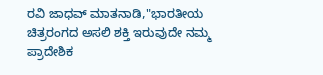ರವಿ ಜಾಧವ್ ಮಾತನಾಡಿ,"ಭಾರತೀಯ ಚಿತ್ರರಂಗದ ಅಸಲಿ ಶಕ್ತಿ ಇರುವುದೇ ನಮ್ಮ ಪ್ರಾದೇಶಿಕ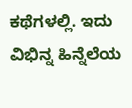ಕಥೆಗಳಲ್ಲಿ. ಇದು ವಿಭಿನ್ನ ಹಿನ್ನೆಲೆಯ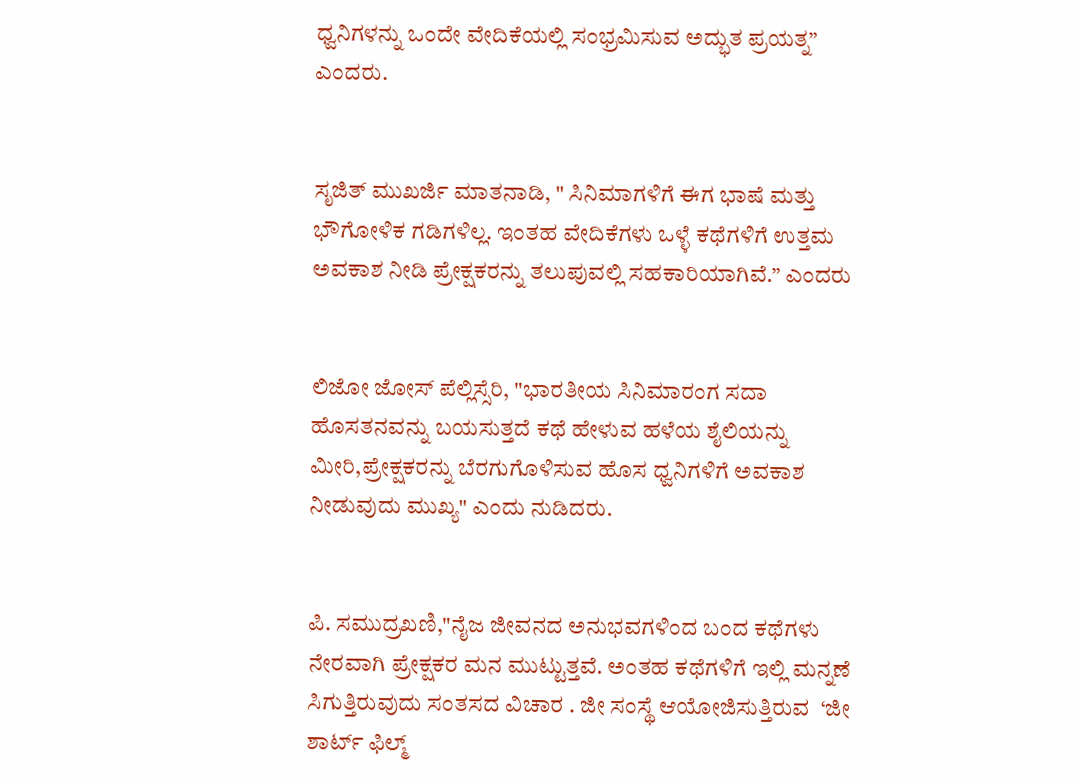ಧ್ವನಿಗಳನ್ನು ಒಂದೇ ವೇದಿಕೆಯಲ್ಲಿ ಸಂಭ್ರಮಿಸುವ ಅದ್ಭುತ ಪ್ರಯತ್ನ” ಎಂದರು.


ಸೃಜಿತ್ ಮುಖರ್ಜಿ ಮಾತನಾಡಿ, " ಸಿನಿಮಾಗಳಿಗೆ ಈಗ ಭಾಷೆ ಮತ್ತು ಭೌಗೋಳಿಕ ಗಡಿಗಳಿಲ್ಲ. ಇಂತಹ ವೇದಿಕೆಗಳು ಒಳ್ಳೆ ಕಥೆಗಳಿಗೆ ಉತ್ತಮ ಅವಕಾಶ ನೀಡಿ ಪ್ರೇಕ್ಷಕರನ್ನು ತಲುಪುವಲ್ಲಿ ಸಹಕಾರಿಯಾಗಿವೆ.” ಎಂದರು


ಲಿಜೋ ಜೋಸ್ ಪೆಲ್ಲಿಸ್ಸೆರಿ, "ಭಾರತೀಯ ಸಿನಿಮಾರಂಗ ಸದಾ ಹೊಸತನವನ್ನು ಬಯಸುತ್ತದೆ ಕಥೆ ಹೇಳುವ ಹಳೆಯ ಶೈಲಿಯನ್ನು ಮೀರಿ,ಪ್ರೇಕ್ಷಕರನ್ನು ಬೆರಗುಗೊಳಿಸುವ ಹೊಸ ಧ್ವನಿಗಳಿಗೆ ಅವಕಾಶ ನೀಡುವುದು ಮುಖ್ಯ" ಎಂದು ನುಡಿದರು.


ಪಿ. ಸಮುದ್ರಖಣಿ,"ನೈಜ ಜೀವನದ ಅನುಭವಗಳಿಂದ ಬಂದ ಕಥೆಗಳು ನೇರವಾಗಿ ಪ್ರೇಕ್ಷಕರ ಮನ ಮುಟ್ಟುತ್ತವೆ. ಅಂತಹ ಕಥೆಗಳಿಗೆ ಇಲ್ಲಿ ಮನ್ನಣೆ ಸಿಗುತ್ತಿರುವುದು ಸಂತಸದ ವಿಚಾರ . ಜೀ ಸಂಸ್ಥೆ ಆಯೋಜಿಸುತ್ತಿರುವ  ‘ಜೀ ಶಾರ್ಟ್ ಫಿಲ್ಮ್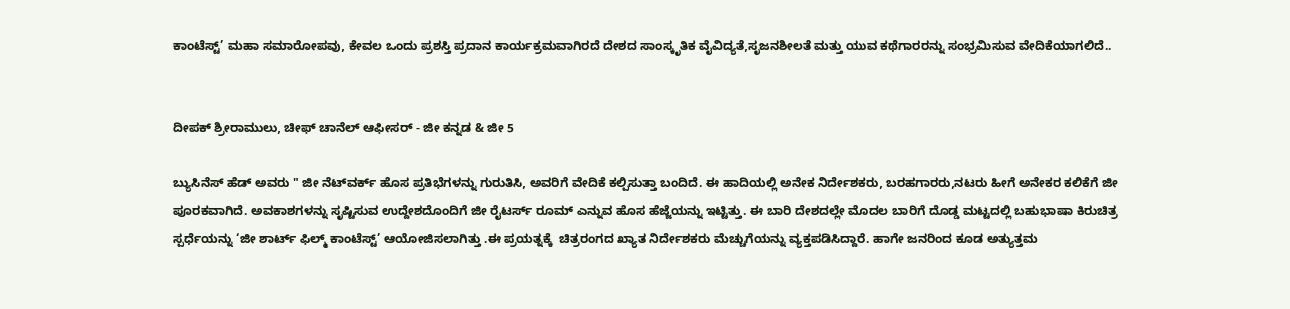ಕಾಂಟೆಸ್ಟ್’ ಮಹಾ ಸಮಾರೋಪವು, ಕೇವಲ ಒಂದು ಪ್ರಶಸ್ತಿ ಪ್ರದಾನ ಕಾರ್ಯಕ್ರಮವಾಗಿರದೆ ದೇಶದ ಸಾಂಸ್ಕೃತಿಕ ವೈವಿದ್ಯತೆ,ಸೃಜನಶೀಲತೆ ಮತ್ತು ಯುವ ಕಥೆಗಾರರನ್ನು ಸಂಭ್ರಮಿಸುವ ವೇದಿಕೆಯಾಗಲಿದೆ..


ದೀಪಕ್ ಶ್ರೀರಾಮುಲು, ಚೀಫ್ ಚಾನೆಲ್ ಆಫೀಸರ್ - ಜೀ ಕನ್ನಡ & ಜೀ 5

ಬ್ಯುಸಿನೆಸ್ ಹೆಡ್ ಅವರು " ಜೀ ನೆಟ್‌ವರ್ಕ್ ಹೊಸ ಪ್ರತಿಭೆಗಳನ್ನು ಗುರುತಿಸಿ, ಅವರಿಗೆ ವೇದಿಕೆ ಕಲ್ಪಿಸುತ್ತಾ ಬಂದಿದೆ. ಈ ಹಾದಿಯಲ್ಲಿ ಅನೇಕ ನಿರ್ದೇಶಕರು, ಬರಹಗಾರರು,ನಟರು ಹೀಗೆ ಅನೇಕರ ಕಲಿಕೆಗೆ ಜೀ ಪೂರಕವಾಗಿದೆ. ಅವಕಾಶಗಳನ್ನು ಸೃಷ್ಟಿಸುವ ಉದ್ದೇಶದೊಂದಿಗೆ ಜೀ ರೈಟರ್ಸ್ ರೂಮ್ ಎನ್ನುವ ಹೊಸ ಹೆಜ್ಜೆಯನ್ನು ಇಟ್ಟಿತ್ತು. ಈ ಬಾರಿ ದೇಶದಲ್ಲೇ ಮೊದಲ ಬಾರಿಗೆ ದೊಡ್ಡ ಮಟ್ಟದಲ್ಲಿ ಬಹುಭಾಷಾ ಕಿರುಚಿತ್ರ ಸ್ಪರ್ಧೆಯನ್ನು ‘ಜೀ ಶಾರ್ಟ್ ಫಿಲ್ಮ್ ಕಾಂಟೆಸ್ಟ್’ ಆಯೋಜಿಸಲಾಗಿತ್ತು .ಈ ಪ್ರಯತ್ನಕ್ಕೆ  ಚಿತ್ರರಂಗದ ಖ್ಯಾತ ನಿರ್ದೇಶಕರು ಮೆಚ್ಚುಗೆಯನ್ನು ವ್ಯಕ್ತಪಡಿಸಿದ್ದಾರೆ. ಹಾಗೇ ಜನರಿಂದ ಕೂಡ ಅತ್ಯುತ್ತಮ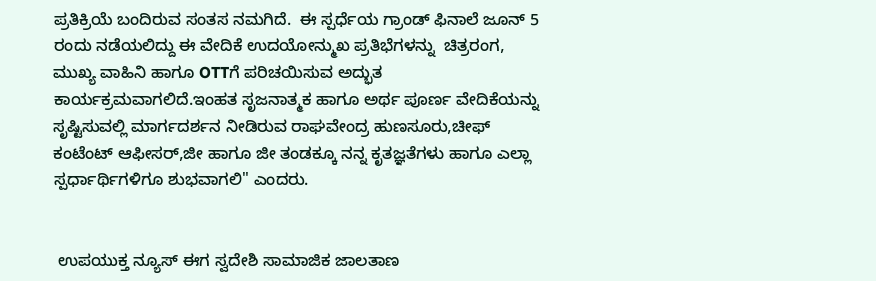ಪ್ರತಿಕ್ರಿಯೆ ಬಂದಿರುವ ಸಂತಸ ನಮಗಿದೆ.  ಈ ಸ್ಪರ್ಧೆಯ ಗ್ರಾಂಡ್ ಫಿನಾಲೆ ಜೂನ್ 5 ರಂದು ನಡೆಯಲಿದ್ದು ಈ ವೇದಿಕೆ ಉದಯೋನ್ಮುಖ ಪ್ರತಿಭೆಗಳನ್ನು  ಚಿತ್ರರಂಗ, ಮುಖ್ಯ ವಾಹಿನಿ ಹಾಗೂ OTTಗೆ ಪರಿಚಯಿಸುವ ಅದ್ಭುತ ಕಾರ್ಯಕ್ರಮವಾಗಲಿದೆ.ಇಂಹತ ಸೃಜನಾತ್ಮಕ ಹಾಗೂ ಅರ್ಥ ಪೂರ್ಣ ವೇದಿಕೆಯನ್ನು ಸೃಷ್ಟಿಸುವಲ್ಲಿ ಮಾರ್ಗದರ್ಶನ ನೀಡಿರುವ ರಾಘವೇಂದ್ರ ಹುಣಸೂರು,ಚೀಫ್ ಕಂಟೆಂಟ್ ಆಫೀಸರ್,ಜೀ ಹಾಗೂ ಜೀ ತಂಡಕ್ಕೂ ನನ್ನ ಕೃತಜ್ಞತೆಗಳು ಹಾಗೂ ಎಲ್ಲಾ ಸ್ಪರ್ಧಾರ್ಥಿಗಳಿಗೂ ಶುಭವಾಗಲಿ" ಎಂದರು.


 ಉಪಯುಕ್ತ ನ್ಯೂಸ್ ಈಗ ಸ್ವದೇಶಿ ಸಾಮಾಜಿಕ ಜಾಲತಾಣ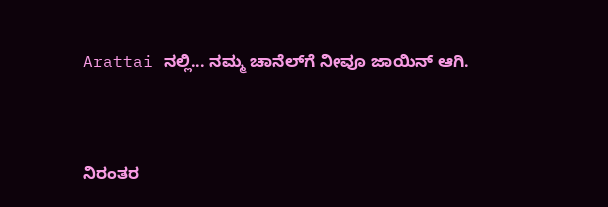Arattai ನಲ್ಲಿ... ನಮ್ಮ ಚಾನೆಲ್‌ಗೆ ನೀವೂ ಜಾಯಿನ್ ಆಗಿ.


ನಿರಂತರ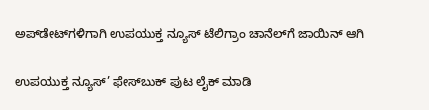ಅಪ್‌ಡೇಟ್‌ಗಳಿಗಾಗಿ ಉಪಯುಕ್ತ ನ್ಯೂಸ್‌ ಟೆಲಿಗ್ರಾಂ ಚಾನೆಲ್‌ಗೆ ಜಾಯಿನ್‌ ಆಗಿ

ಉಪಯುಕ್ತ ನ್ಯೂಸ್‌’ ಫೇಸ್‌ಬುಕ್ ಪುಟ ಲೈಕ್ ಮಾಡಿ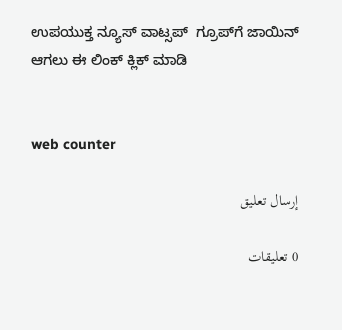ಉಪಯುಕ್ತ ನ್ಯೂಸ್‌ ವಾಟ್ಸಪ್‌  ಗ್ರೂಪ್‌ಗೆ ಜಾಯಿನ್ ಆಗಲು ಈ ಲಿಂಕ್ ಕ್ಲಿಕ್ ಮಾಡಿ


web counter

إرسال تعليق

0 تعليقات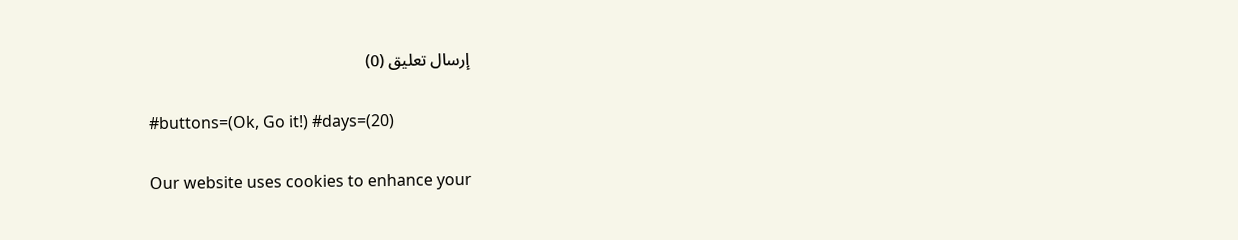إرسال تعليق (0)

#buttons=(Ok, Go it!) #days=(20)

Our website uses cookies to enhance your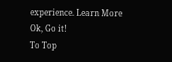experience. Learn More
Ok, Go it!
To Top